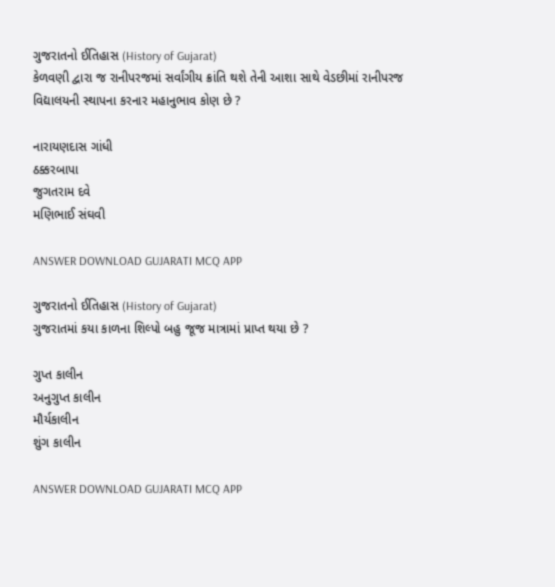ગુજરાતનો ઈતિહાસ (History of Gujarat)
કેળવણી દ્વારા જ રાનીપરજમાં સર્વાંગીય ક્રાંતિ થશે તેની આશા સાથે વેડછીમાં રાનીપરજ વિદ્યાલયની સ્થાપના કરનાર મહાનુભાવ કોણ છે ?

નારાયણદાસ ગાંધી
ઠક્કરબાપા
જુગતરામ દવે
મણિભાઈ સંઘવી

ANSWER DOWNLOAD GUJARATI MCQ APP

ગુજરાતનો ઈતિહાસ (History of Gujarat)
ગુજરાતમાં કયા કાળના શિલ્પો બહુ જૂજ માત્રામાં પ્રાપ્ત થયા છે ?

ગુપ્ત કાલીન
અનુગુપ્ત કાલીન
મૌર્યકાલીન
શુંગ કાલીન

ANSWER DOWNLOAD GUJARATI MCQ APP